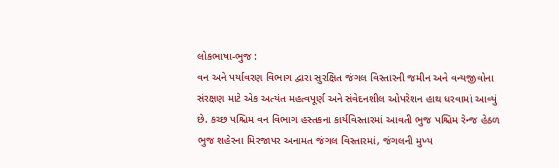લોકભાષા-ભુજ :
વન અને પર્યાવરણ વિભાગ દ્વારા સુરક્ષિત જંગલ વિસ્તારની જમીન અને વન્યજીવોના સંરક્ષણ માટે એક અત્યંત મહત્વપૂર્ણ અને સંવેદનશીલ ઓપરેશન હાથ ધરવામાં આવ્યું છે. કચ્છ પશ્ચિમ વન વિભાગ હસ્તકના કાર્યવિસ્તારમાં આવતી ભુજ પશ્ચિમ રેન્જ હેઠળ ભુજ શહેરના મિરજાપર અનામત જંગલ વિસ્તારમાં, જંગલની મુખ્ય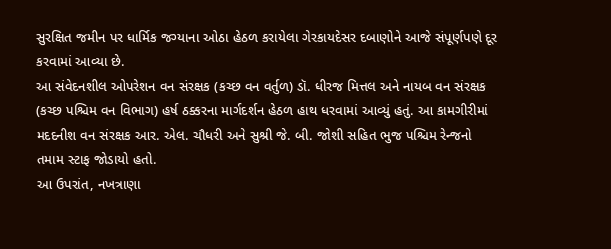સુરક્ષિત જમીન પર ધાર્મિક જગ્યાના ઓઠા હેઠળ કરાયેલા ગેરકાયદેસર દબાણોને આજે સંપૂર્ણપણે દૂર કરવામાં આવ્યા છે.
આ સંવેદનશીલ ઓપરેશન વન સંરક્ષક (કચ્છ વન વર્તુળ) ડૉ. ધીરજ મિત્તલ અને નાયબ વન સંરક્ષક (કચ્છ પશ્ચિમ વન વિભાગ) હર્ષ ઠક્કરના માર્ગદર્શન હેઠળ હાથ ધરવામાં આવ્યું હતું. આ કામગીરીમાં મદદનીશ વન સંરક્ષક આર. એલ. ચૌધરી અને સુશ્રી જે. બી. જોશી સહિત ભુજ પશ્ચિમ રેન્જનો તમામ સ્ટાફ જોડાયો હતો.
આ ઉપરાંત, નખત્રાણા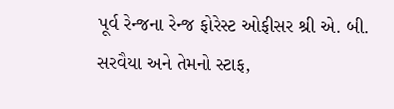પૂર્વ રેન્જના રેન્જ ફોરેસ્ટ ઓફીસર શ્રી એ. બી. સરવૈયા અને તેમનો સ્ટાફ,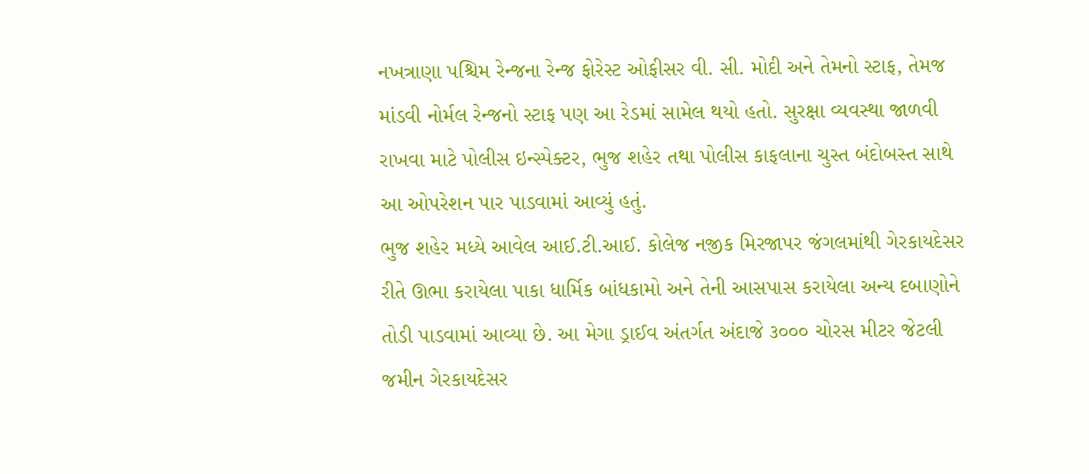નખત્રાણા પશ્ચિમ રેન્જના રેન્જ ફોરેસ્ટ ઓફીસર વી. સી. મોદી અને તેમનો સ્ટાફ, તેમજ માંડવી નોર્મલ રેન્જનો સ્ટાફ પણ આ રેડમાં સામેલ થયો હતો. સુરક્ષા વ્યવસ્થા જાળવી રાખવા માટે પોલીસ ઇન્સ્પેક્ટર, ભુજ શહેર તથા પોલીસ કાફલાના ચુસ્ત બંદોબસ્ત સાથે આ ઓપરેશન પાર પાડવામાં આવ્યું હતું.
ભુજ શહેર મધ્યે આવેલ આઈ.ટી.આઈ. કોલેજ નજીક મિરજાપર જંગલમાંથી ગેરકાયદેસર રીતે ઊભા કરાયેલા પાકા ધાર્મિક બાંધકામો અને તેની આસપાસ કરાયેલા અન્ય દબાણોને તોડી પાડવામાં આવ્યા છે. આ મેગા ડ્રાઈવ અંતર્ગત અંદાજે ૩૦૦૦ ચોરસ મીટર જેટલી જમીન ગેરકાયદેસર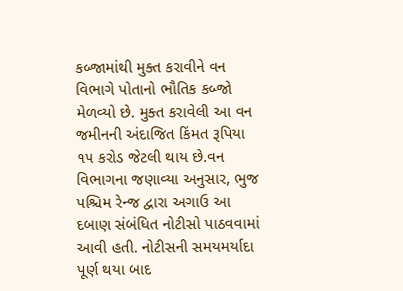કબ્જામાંથી મુક્ત કરાવીને વન વિભાગે પોતાનો ભૌતિક કબ્જો મેળવ્યો છે. મુક્ત કરાવેલી આ વન જમીનની અંદાજિત કિંમત રૂપિયા ૧૫ કરોડ જેટલી થાય છે.વન વિભાગના જણાવ્યા અનુસાર, ભુજ પશ્ચિમ રેન્જ દ્વારા અગાઉ આ દબાણ સંબંધિત નોટીસો પાઠવવામાં આવી હતી. નોટીસની સમયમર્યાદા પૂર્ણ થયા બાદ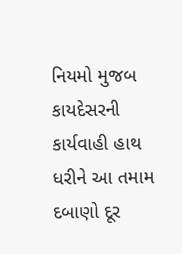નિયમો મુજબ કાયદેસરની કાર્યવાહી હાથ ધરીને આ તમામ દબાણો દૂર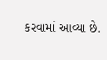કરવામાં આવ્યા છે.